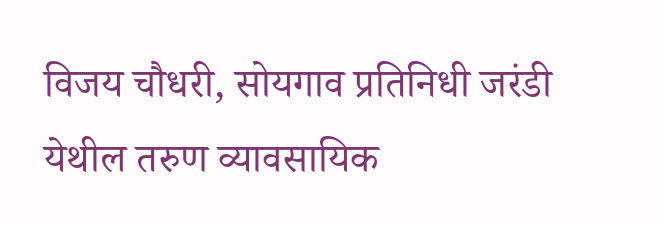विजय चौधरी, सोयगाव प्रतिनिधी जरंडी येथील तरुण व्यावसायिक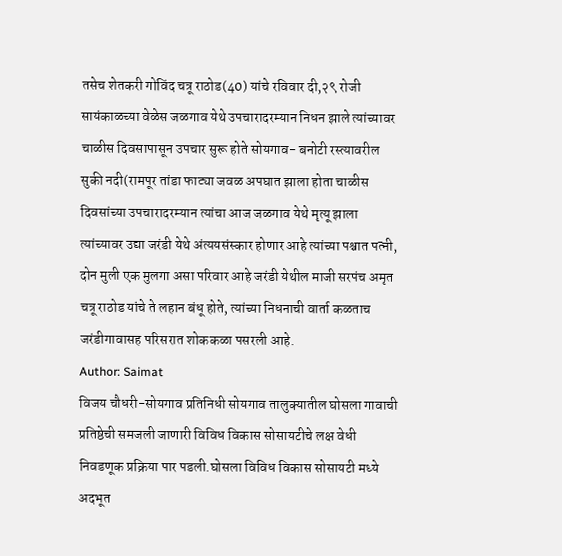तसेच शेतकरी गोविंद चत्रू राठोड(40) यांचे रविवार दी,२९ रोजी सायंकाळच्या वेळेस जळगाव येथे उपचारादरम्यान निधन झाले त्यांच्यावर चाळीस दिवसापासून उपचार सुरू होते सोयगाव- बनोटी रस्त्यावरील सुकी नदी(रामपूर तांडा फाट्या जवळ अपघात झाला होता चाळीस दिवसांच्या उपचारादरम्यान त्यांचा आज जळगाव येथे मृत्यू झाला त्यांच्यावर उद्या जरंडी येथे अंत्ययसंस्कार होणार आहे त्यांच्या पश्चात पत्नी, दोन मुली एक मुलगा असा परिवार आहे जरंडी येथील माजी सरपंच अमृत चत्रू राठोड यांचे ते लहान बंधू होते, त्यांच्या निधनाची वार्ता कळताच जरंडीगावासह परिसरात शोककळा पसरली आहे.
Author: Saimat
विजय चौधरी-सोयगाव प्रतिनिधी सोयगाव तालुक्यातील घोसला गावाची प्रतिष्ठेची समजली जाणारी विविध विकास सोसायटीचे लक्ष वेधी निवडणूक प्रक्रिया पार पडली.घोसला विविध विकास सोसायटी मध्ये अदभूत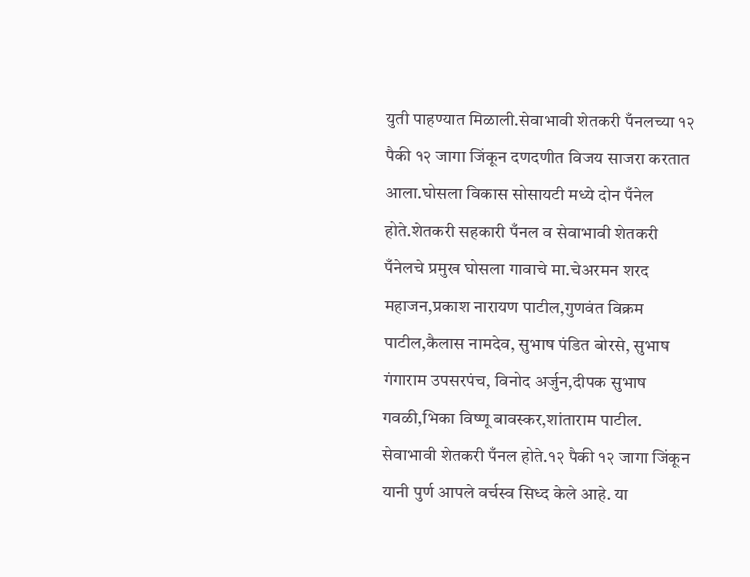युती पाहण्यात मिळाली.सेवाभावी शेतकरी पँनलच्या १२ पैकी १२ जागा जिंकून दणदणीत विजय साजरा करतात आला.घोसला विकास सोसायटी मध्ये दोन पँनेल होते.शेतकरी सहकारी पँनल व सेवाभावी शेतकरी पँनेलचे प्रमुख घोसला गावाचे मा.चेअरमन शरद महाजन,प्रकाश नारायण पाटील,गुणवंत विक्रम पाटील,कैलास नामदेव, सुभाष पंडित बोरसे, सुभाष गंगाराम उपसरपंच, विनोद अर्जुन,दीपक सुभाष गवळी,भिका विष्णू बावस्कर,शांताराम पाटील. सेवाभावी शेतकरी पँनल होते.१२ पैकी १२ जागा जिंकून यानी पुर्ण आपले वर्चस्व सिध्द केले आहे. या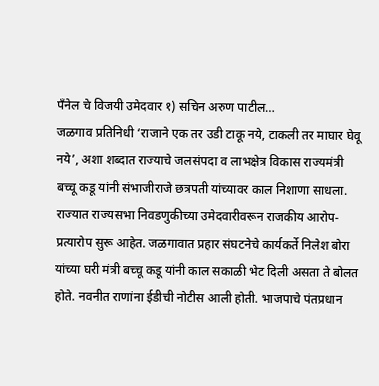पँनेल चे विजयी उमेदवार १) सचिन अरुण पाटील…
जळगाव प्रतिनिधी ‘राजाने एक तर उडी टाकू नये, टाकली तर माघार घेवू नये’, अशा शब्दात राज्याचे जलसंपदा व लाभक्षेत्र विकास राज्यमंत्री बच्चू कडू यांनी संभाजीराजे छत्रपती यांच्यावर काल निशाणा साधला. राज्यात राज्यसभा निवडणुकीच्या उमेदवारीवरून राजकीय आरोप-प्रत्यारोप सुरू आहेत. जळगावात प्रहार संघटनेचे कार्यकर्ते निलेश बोरा यांच्या घरी मंत्री बच्चू कडू यांनी काल सकाळी भेट दिली असता ते बोलत होते. नवनीत राणांना ईडीची नोटीस आली होती. भाजपाचे पंतप्रधान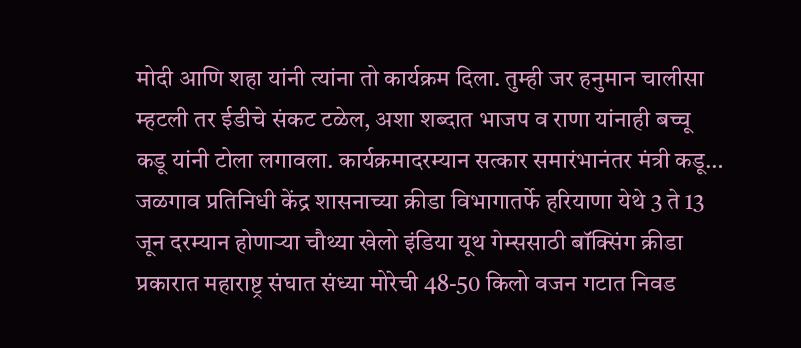मोदी आणि शहा यांनी त्यांना तो कार्यक्रम दिला. तुम्ही जर हनुमान चालीसा म्हटली तर ईडीचे संकट टळेल, अशा शब्दात भाजप व राणा यांनाही बच्चू कडू यांनी टोला लगावला. कार्यक्रमादरम्यान सत्कार समारंभानंतर मंत्री कडू…
जळगाव प्रतिनिधी केंद्र शासनाच्या क्रीडा विभागातर्फे हरियाणा येथे 3 ते 13 जून दरम्यान होणाऱ्या चौथ्या खेलो इंडिया यूथ गेम्ससाठी बॉक्सिंग क्रीडा प्रकारात महाराष्ट्र संघात संध्या मोरेची 48-50 किलो वजन गटात निवड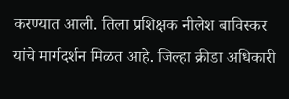करण्यात आली. तिला प्रशिक्षक नीलेश बाविस्कर यांचे मार्गदर्शन मिळत आहे. जिल्हा क्रीडा अधिकारी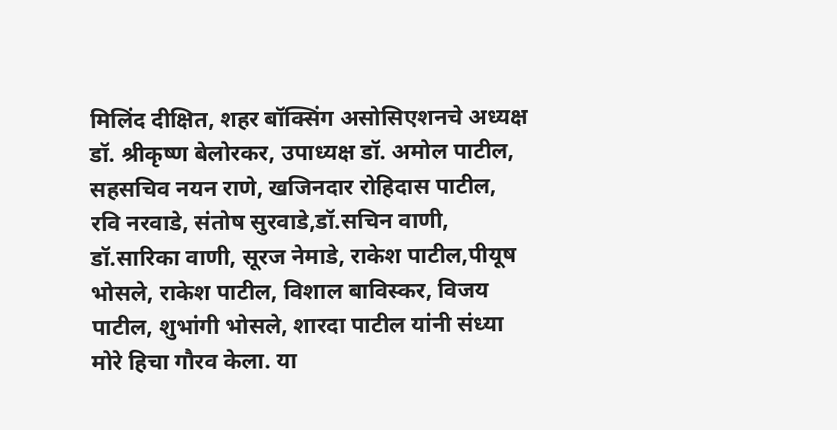मिलिंद दीक्षित, शहर बॉक्सिंग असोसिएशनचे अध्यक्ष डॉ. श्रीकृष्ण बेलोरकर, उपाध्यक्ष डॉ. अमोल पाटील, सहसचिव नयन राणे, खजिनदार रोहिदास पाटील, रवि नरवाडे, संतोष सुरवाडे,डॉ.सचिन वाणी, डॉ.सारिका वाणी, सूरज नेमाडे, राकेश पाटील,पीयूष भोसले, राकेश पाटील, विशाल बाविस्कर, विजय पाटील, शुभांगी भोसले, शारदा पाटील यांनी संध्या मोरे हिचा गौरव केला. या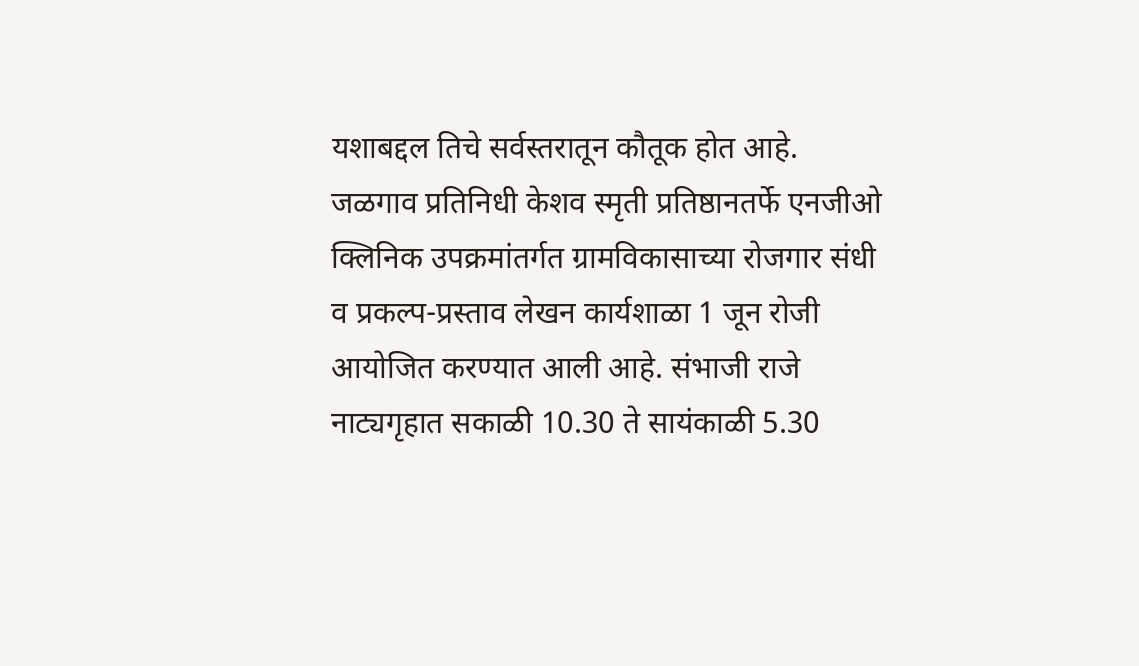यशाबद्दल तिचे सर्वस्तरातून कौतूक होत आहे.
जळगाव प्रतिनिधी केशव स्मृती प्रतिष्ठानतर्फे एनजीओ क्लिनिक उपक्रमांतर्गत ग्रामविकासाच्या रोजगार संधी व प्रकल्प-प्रस्ताव लेखन कार्यशाळा 1 जून रोजी आयोजित करण्यात आली आहे. संभाजी राजे नाट्यगृहात सकाळी 10.30 ते सायंकाळी 5.30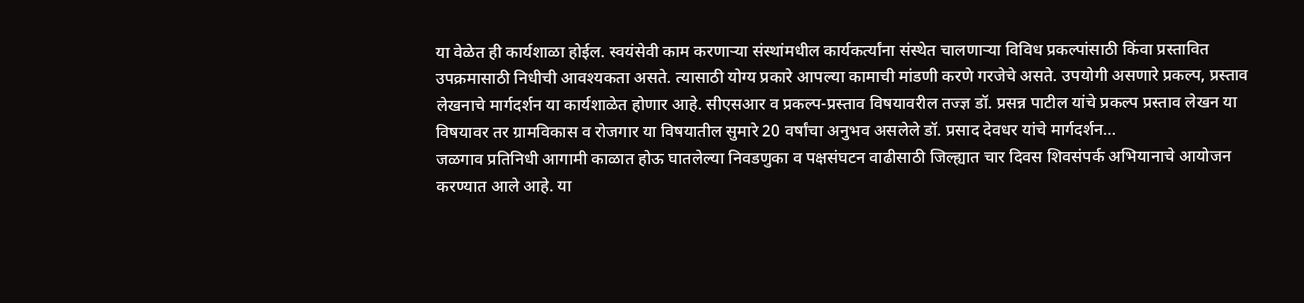या वेळेत ही कार्यशाळा होईल. स्वयंसेवी काम करणाऱ्या संस्थांमधील कार्यकर्त्यांना संस्थेत चालणाऱ्या विविध प्रकल्पांसाठी किंवा प्रस्तावित उपक्रमासाठी निधीची आवश्यकता असते. त्यासाठी योग्य प्रकारे आपल्या कामाची मांडणी करणे गरजेचे असते. उपयोगी असणारे प्रकल्प, प्रस्ताव लेखनाचे मार्गदर्शन या कार्यशाळेत होणार आहे. सीएसआर व प्रकल्प-प्रस्ताव विषयावरील तज्ज्ञ डॉ. प्रसन्न पाटील यांचे प्रकल्प प्रस्ताव लेखन या विषयावर तर ग्रामविकास व रोजगार या विषयातील सुमारे 20 वर्षांचा अनुभव असलेले डॉ. प्रसाद देवधर यांचे मार्गदर्शन…
जळगाव प्रतिनिधी आगामी काळात होऊ घातलेल्या निवडणुका व पक्षसंघटन वाढीसाठी जिल्ह्यात चार दिवस शिवसंपर्क अभियानाचे आयोजन करण्यात आले आहे. या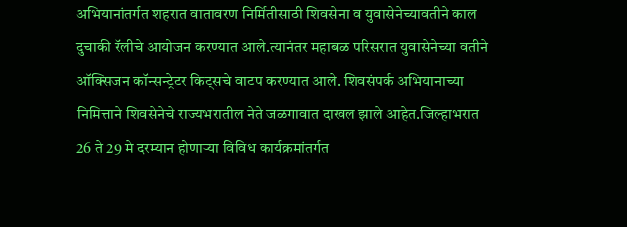अभियानांतर्गत शहरात वातावरण निर्मितीसाठी शिवसेना व युवासेनेच्यावतीने काल दुचाकी रॅलीचे आयोजन करण्यात आले.त्यानंतर महाबळ परिसरात युवासेनेच्या वतीने ऑक्सिजन कॉन्सन्ट्रेटर किट्सचे वाटप करण्यात आले. शिवसंपर्क अभियानाच्या निमित्ताने शिवसेनेचे राज्यभरातील नेते जळगावात दाखल झाले आहेत.जिल्हाभरात 26 ते 29 मे दरम्यान होणाऱ्या विविध कार्यक्रमांतर्गत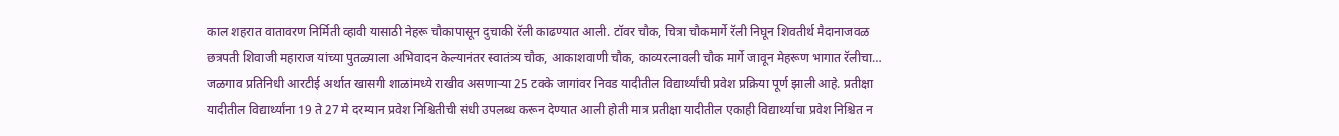काल शहरात वातावरण निर्मिती व्हावी यासाठी नेहरू चौकापासून दुचाकी रॅली काढण्यात आली. टॉवर चौक, चित्रा चौकमार्गे रॅली निघून शिवतीर्थ मैदानाजवळ छत्रपती शिवाजी महाराज यांच्या पुतळ्याला अभिवादन केल्यानंतर स्वातंत्र्य चौक, आकाशवाणी चौक, काव्यरत्नावली चौक मार्गे जावून मेहरूण भागात रॅलीचा…
जळगाव प्रतिनिधी आरटीई अर्थात खासगी शाळांमध्ये राखीव असणाऱ्या 25 टक्के जागांवर निवड यादीतील विद्यार्थ्यांची प्रवेश प्रक्रिया पूर्ण झाली आहे. प्रतीक्षा यादीतील विद्यार्थ्यांना 19 ते 27 मे दरम्यान प्रवेश निश्चितीची संधी उपलब्ध करून देण्यात आली होती मात्र प्रतीक्षा यादीतील एकाही विद्यार्थ्याचा प्रवेश निश्चित न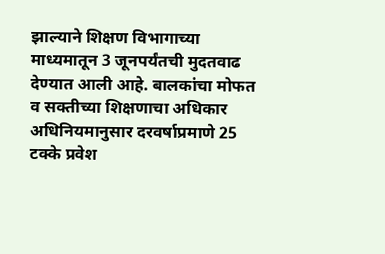झाल्याने शिक्षण विभागाच्या माध्यमातून 3 जूनपर्यंतची मुदतवाढ देण्यात आली आहे. बालकांचा मोफत व सक्तीच्या शिक्षणाचा अधिकार अधिनियमानुसार दरवर्षाप्रमाणे 25 टक्के प्रवेश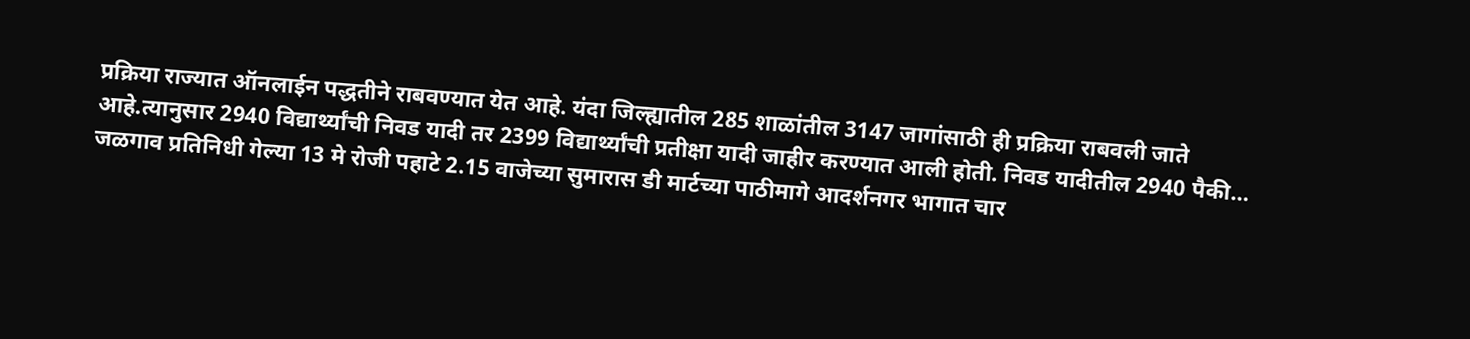प्रक्रिया राज्यात ऑनलाईन पद्धतीने राबवण्यात येत आहे. यंदा जिल्ह्यातील 285 शाळांतील 3147 जागांसाठी ही प्रक्रिया राबवली जाते आहे.त्यानुसार 2940 विद्यार्थ्यांची निवड यादी तर 2399 विद्यार्थ्यांची प्रतीक्षा यादी जाहीर करण्यात आली होती. निवड यादीतील 2940 पैकी…
जळगाव प्रतिनिधी गेल्या 13 मे रोजी पहाटे 2.15 वाजेच्या सुमारास डी मार्टच्या पाठीमागे आदर्शनगर भागात चार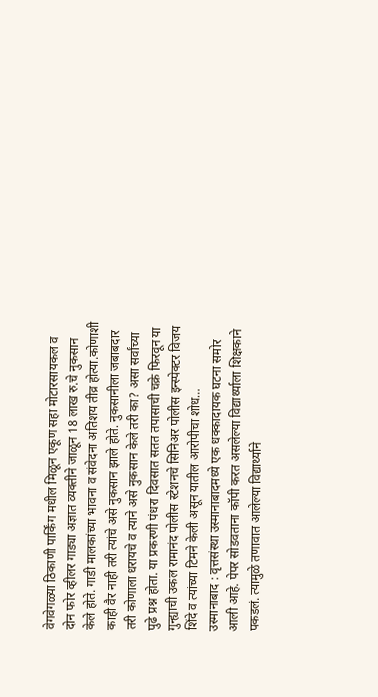वेगवेगळ्या ठिकाणी पार्किंग मधील मिळून एकूण सहा मोटारसायकल व दोन फोर व्हीलर गाड्या अज्ञात व्यक्तीने जाळून 18 लाख रु.चे नुकसान केले होते. गाडी मालकांच्या भावना व संवेदना अतिशय तीव्र होत्या.कोणाशी काही वैर नाही तरी त्यांचे असे नुकसान झाले होते. नुकसानीला जबाबदार तरी कोणाला धरायचे व त्याने असे नुकसान केले तरी का? असा सर्वांच्या पुढे प्रश्न होता. या प्रकरणी पंधरा दिवसात सतत तपासाची चक्रे फिरवून या गुन्ह्याची उकल रामानंद पोलीस स्टेशनचे सिनिअर पोलीस इन्स्पेक्टर विजय शिंदे व त्यांच्या टिमने केली असून यातील आरोपीचा शोध…
उस्मानाबाद : वृत्तसंस्था उस्मानाबादमध्ये एक धक्कादायक घटना समोर आली आहे. पेपर सोडवताना कॉपी करत असलेल्या विद्यार्थ्याला शिक्षकाने पकडलं. त्यामुळे तणावात आलेल्या विद्यार्थ्याने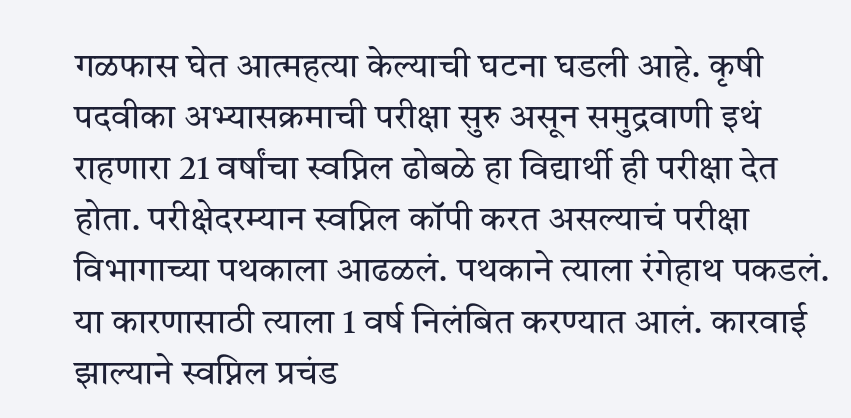गळफास घेत आत्महत्या केल्याची घटना घडली आहे. कृषी पदवीका अभ्यासक्रमाची परीक्षा सुरु असून समुद्रवाणी इथं राहणारा 21 वर्षांचा स्वप्निल ढोबळे हा विद्यार्थी ही परीक्षा देत होता. परीक्षेदरम्यान स्वप्निल कॉपी करत असल्याचं परीक्षा विभागाच्या पथकाला आढळलं. पथकाने त्याला रंगेहाथ पकडलं. या कारणासाठी त्याला 1 वर्ष निलंबित करण्यात आलं. कारवाई झाल्याने स्वप्निल प्रचंड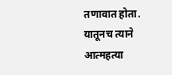तणावात होता. यातूनच त्याने आत्महत्या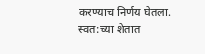करण्याच निर्णय घेतला. स्वत:च्या शेतात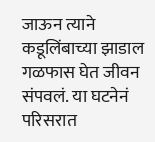जाऊन त्याने कडूलिंबाच्या झाडाल गळफास घेत जीवन संपवलं. या घटनेनं परिसरात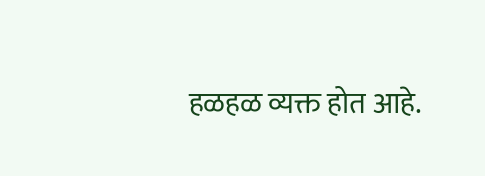हळहळ व्यक्त होत आहे.